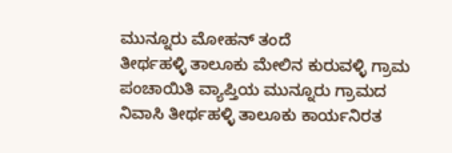ಮುನ್ನೂರು ಮೋಹನ್ ತಂದೆ
ತೀರ್ಥಹಳ್ಳಿ ತಾಲೂಕು ಮೇಲಿನ ಕುರುವಳ್ಳಿ ಗ್ರಾಮ ಪಂಚಾಯಿತಿ ವ್ಯಾಪ್ತಿಯ ಮುನ್ನೂರು ಗ್ರಾಮದ ನಿವಾಸಿ ತೀರ್ಥಹಳ್ಳಿ ತಾಲೂಕು ಕಾರ್ಯನಿರತ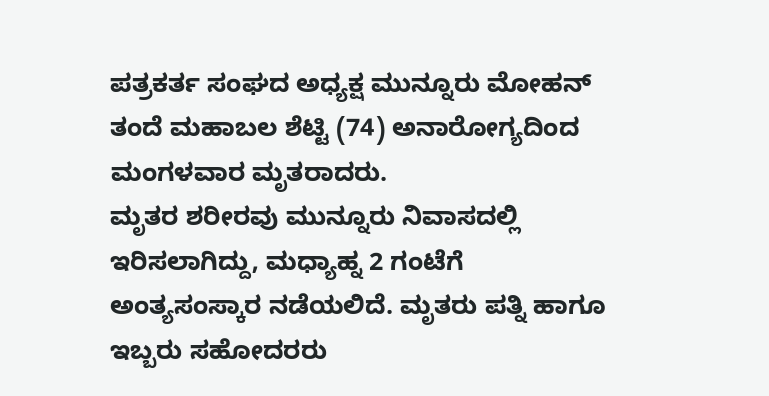ಪತ್ರಕರ್ತ ಸಂಘದ ಅಧ್ಯಕ್ಷ ಮುನ್ನೂರು ಮೋಹನ್ ತಂದೆ ಮಹಾಬಲ ಶೆಟ್ಟಿ (74) ಅನಾರೋಗ್ಯದಿಂದ ಮಂಗಳವಾರ ಮೃತರಾದರು.
ಮೃತರ ಶರೀರವು ಮುನ್ನೂರು ನಿವಾಸದಲ್ಲಿ ಇರಿಸಲಾಗಿದ್ದು, ಮಧ್ಯಾಹ್ನ 2 ಗಂಟೆಗೆ ಅಂತ್ಯಸಂಸ್ಕಾರ ನಡೆಯಲಿದೆ. ಮೃತರು ಪತ್ನಿ ಹಾಗೂ ಇಬ್ಬರು ಸಹೋದರರು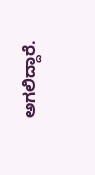ಅಗಲಿದ್ದಾರೆ.